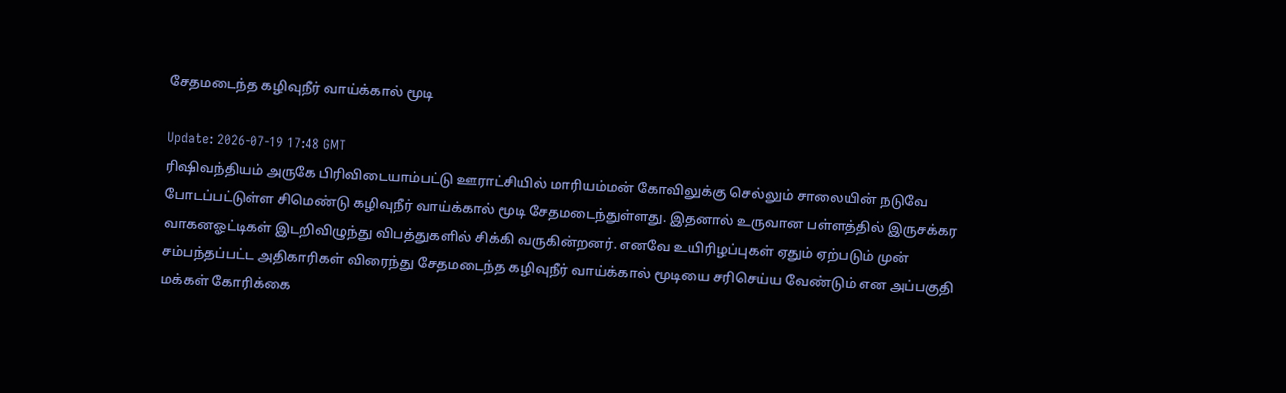சேதமடைந்த கழிவுநீர் வாய்க்கால் மூடி

Update: 2026-07-19 17:48 GMT
ரிஷிவந்தியம் அருகே பிரிவிடையாம்பட்டு ஊராட்சியில் மாரியம்மன் கோவிலுக்கு செல்லும் சாலையின் நடுவே போடப்பட்டுள்ள சிமெண்டு கழிவுநீர் வாய்க்கால் மூடி சேதமடைந்துள்ளது. இதனால் உருவான பள்ளத்தில் இருசக்கர வாகனஓட்டிகள் இடறிவிழுந்து விபத்துகளில் சிக்கி வருகின்றனர். எனவே உயிரிழப்புகள் ஏதும் ஏற்படும் முன் சம்பந்தப்பட்ட அதிகாரிகள் விரைந்து சேதமடைந்த கழிவுநீர் வாய்க்கால் மூடியை சரிசெய்ய வேண்டும் என அப்பகுதி மக்கள் கோரிக்கை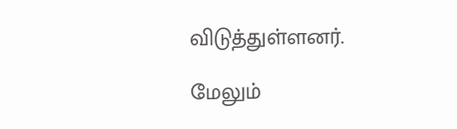விடுத்துள்ளனர்.

மேலும்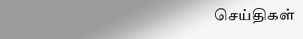செய்திகள்